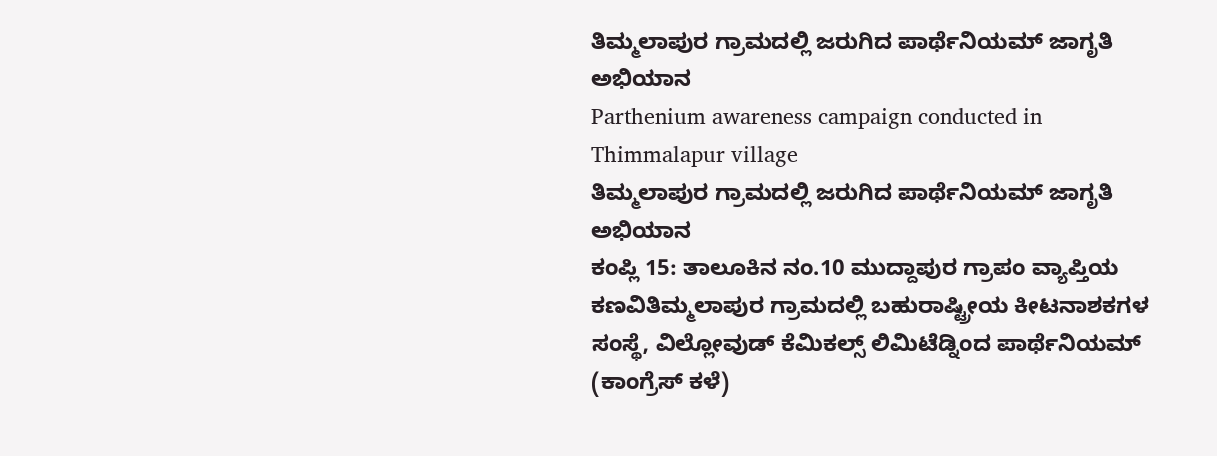ತಿಮ್ಮಲಾಪುರ ಗ್ರಾಮದಲ್ಲಿ ಜರುಗಿದ ಪಾರ್ಥೆನಿಯಮ್ ಜಾಗೃತಿ ಅಭಿಯಾನ
Parthenium awareness campaign conducted in Thimmalapur village
ತಿಮ್ಮಲಾಪುರ ಗ್ರಾಮದಲ್ಲಿ ಜರುಗಿದ ಪಾರ್ಥೆನಿಯಮ್ ಜಾಗೃತಿ ಅಭಿಯಾನ
ಕಂಪ್ಲಿ 15: ತಾಲೂಕಿನ ನಂ.10 ಮುದ್ದಾಪುರ ಗ್ರಾಪಂ ವ್ಯಾಪ್ತಿಯ ಕಣವಿತಿಮ್ಮಲಾಪುರ ಗ್ರಾಮದಲ್ಲಿ ಬಹುರಾಷ್ಟ್ರೀಯ ಕೀಟನಾಶಕಗಳ ಸಂಸ್ಥೆ, ವಿಲ್ಲೋವುಡ್ ಕೆಮಿಕಲ್ಸ್ ಲಿಮಿಟೆಡ್ನಿಂದ ಪಾರ್ಥೆನಿಯಮ್ (ಕಾಂಗ್ರೆಸ್ ಕಳೆ)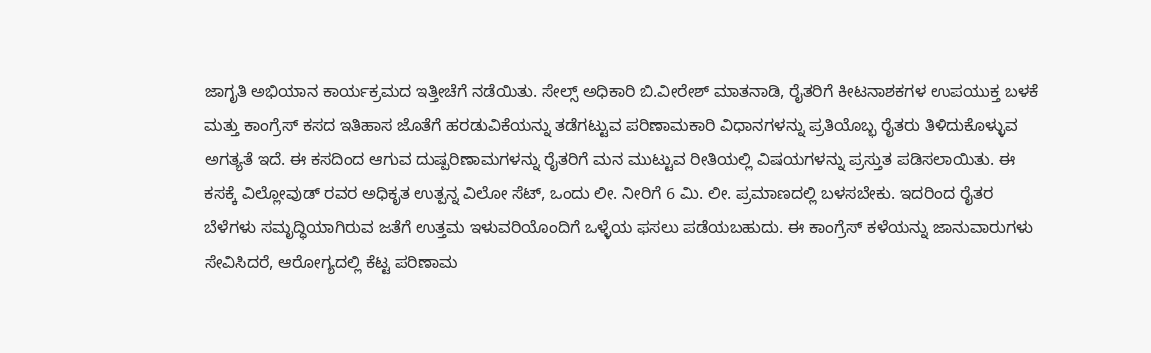ಜಾಗೃತಿ ಅಭಿಯಾನ ಕಾರ್ಯಕ್ರಮದ ಇತ್ತೀಚೆಗೆ ನಡೆಯಿತು. ಸೇಲ್ಸ್ ಅಧಿಕಾರಿ ಬಿ.ವೀರೇಶ್ ಮಾತನಾಡಿ, ರೈತರಿಗೆ ಕೀಟನಾಶಕಗಳ ಉಪಯುಕ್ತ ಬಳಕೆ ಮತ್ತು ಕಾಂಗ್ರೆಸ್ ಕಸದ ಇತಿಹಾಸ ಜೊತೆಗೆ ಹರಡುವಿಕೆಯನ್ನು ತಡೆಗಟ್ಟುವ ಪರಿಣಾಮಕಾರಿ ವಿಧಾನಗಳನ್ನು ಪ್ರತಿಯೊಬ್ಭ ರೈತರು ತಿಳಿದುಕೊಳ್ಳುವ ಅಗತ್ಯತೆ ಇದೆ. ಈ ಕಸದಿಂದ ಆಗುವ ದುಷ್ಪರಿಣಾಮಗಳನ್ನು ರೈತರಿಗೆ ಮನ ಮುಟ್ಟುವ ರೀತಿಯಲ್ಲಿ ವಿಷಯಗಳನ್ನು ಪ್ರಸ್ತುತ ಪಡಿಸಲಾಯಿತು. ಈ ಕಸಕ್ಕೆ ವಿಲ್ಲೋವುಡ್ ರವರ ಅಧಿಕೃತ ಉತ್ಪನ್ನ ವಿಲೋ ಸೆಟ್, ಒಂದು ಲೀ. ನೀರಿಗೆ 6 ಮಿ. ಲೀ. ಪ್ರಮಾಣದಲ್ಲಿ ಬಳಸಬೇಕು. ಇದರಿಂದ ರೈತರ ಬೆಳೆಗಳು ಸಮೃದ್ಧಿಯಾಗಿರುವ ಜತೆಗೆ ಉತ್ತಮ ಇಳುವರಿಯೊಂದಿಗೆ ಒಳ್ಳೆಯ ಫಸಲು ಪಡೆಯಬಹುದು. ಈ ಕಾಂಗ್ರೆಸ್ ಕಳೆಯನ್ನು ಜಾನುವಾರುಗಳು ಸೇವಿಸಿದರೆ, ಆರೋಗ್ಯದಲ್ಲಿ ಕೆಟ್ಟ ಪರಿಣಾಮ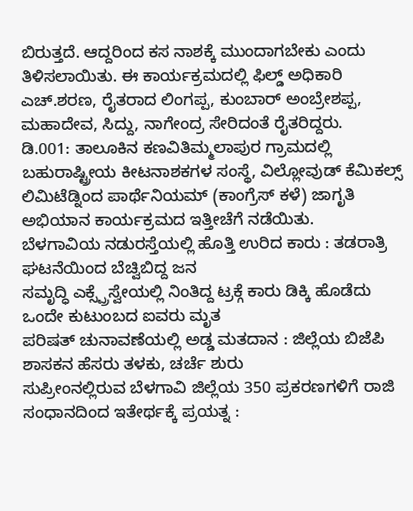ಬಿರುತ್ತದೆ. ಆದ್ದರಿಂದ ಕಸ ನಾಶಕ್ಕೆ ಮುಂದಾಗಬೇಕು ಎಂದು ತಿಳಿಸಲಾಯಿತು. ಈ ಕಾರ್ಯಕ್ರಮದಲ್ಲಿ ಫಿಲ್ಡ್ ಅಧಿಕಾರಿ ಎಚ್.ಶರಣ, ರೈತರಾದ ಲಿಂಗಪ್ಪ, ಕುಂಬಾರ್ ಅಂಬ್ರೇಶಪ್ಪ, ಮಹಾದೇವ, ಸಿದ್ದು, ನಾಗೇಂದ್ರ ಸೇರಿದಂತೆ ರೈತರಿದ್ದರು.
ಡಿ.001: ತಾಲೂಕಿನ ಕಣವಿತಿಮ್ಮಲಾಪುರ ಗ್ರಾಮದಲ್ಲಿ ಬಹುರಾಷ್ಟ್ರೀಯ ಕೀಟನಾಶಕಗಳ ಸಂಸ್ಥೆ, ವಿಲ್ಲೋವುಡ್ ಕೆಮಿಕಲ್ಸ್ ಲಿಮಿಟೆಡ್ನಿಂದ ಪಾರ್ಥೆನಿಯಮ್ (ಕಾಂಗ್ರೆಸ್ ಕಳೆ) ಜಾಗೃತಿ ಅಭಿಯಾನ ಕಾರ್ಯಕ್ರಮದ ಇತ್ತೀಚೆಗೆ ನಡೆಯಿತು.
ಬೆಳಗಾವಿಯ ನಡುರಸ್ತೆಯಲ್ಲಿ ಹೊತ್ತಿ ಉರಿದ ಕಾರು : ತಡರಾತ್ರಿ ಘಟನೆಯಿಂದ ಬೆಚ್ವಿಬಿದ್ದ ಜನ
ಸಮೃದ್ಧಿ ಎಕ್ಸ್ಪ್ರೆಸ್ವೇಯಲ್ಲಿ ನಿಂತಿದ್ದ ಟ್ರಕ್ಗೆ ಕಾರು ಡಿಕ್ಕಿ ಹೊಡೆದು ಒಂದೇ ಕುಟುಂಬದ ಐವರು ಮೃತ
ಪರಿಷತ್ ಚುನಾವಣೆಯಲ್ಲಿ ಅಡ್ಡ ಮತದಾನ : ಜಿಲ್ಲೆಯ ಬಿಜೆಪಿ ಶಾಸಕನ ಹೆಸರು ತಳಕು, ಚರ್ಚೆ ಶುರು
ಸುಪ್ರೀಂನಲ್ಲಿರುವ ಬೆಳಗಾವಿ ಜಿಲ್ಲೆಯ 350 ಪ್ರಕರಣಗಳಿಗೆ ರಾಜಿ ಸಂಧಾನದಿಂದ ಇತೇರ್ಥಕ್ಕೆ ಪ್ರಯತ್ನ :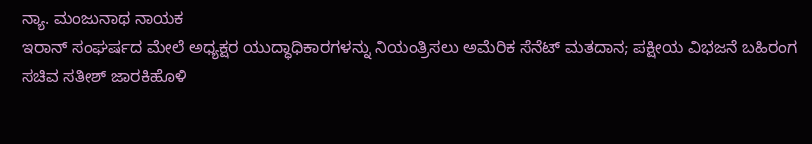ನ್ಯಾ. ಮಂಜುನಾಥ ನಾಯಕ
ಇರಾನ್ ಸಂಘರ್ಷದ ಮೇಲೆ ಅಧ್ಯಕ್ಷರ ಯುದ್ಧಾಧಿಕಾರಗಳನ್ನು ನಿಯಂತ್ರಿಸಲು ಅಮೆರಿಕ ಸೆನೆಟ್ ಮತದಾನ; ಪಕ್ಷೀಯ ವಿಭಜನೆ ಬಹಿರಂಗ
ಸಚಿವ ಸತೀಶ್ ಜಾರಕಿಹೊಳಿ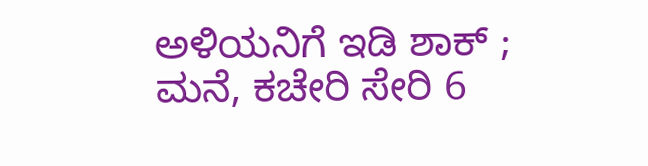ಅಳಿಯನಿಗೆ ಇಡಿ ಶಾಕ್ ; ಮನೆ, ಕಚೇರಿ ಸೇರಿ 6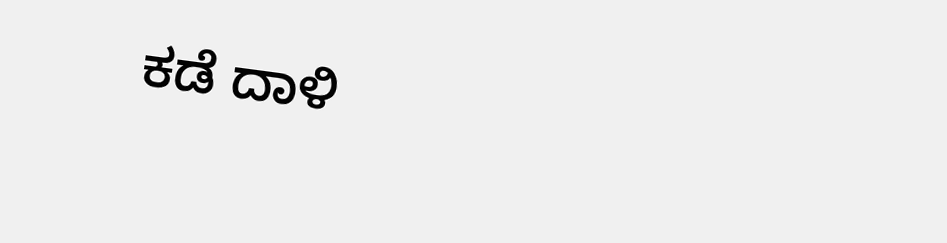ಕಡೆ ದಾಳಿ